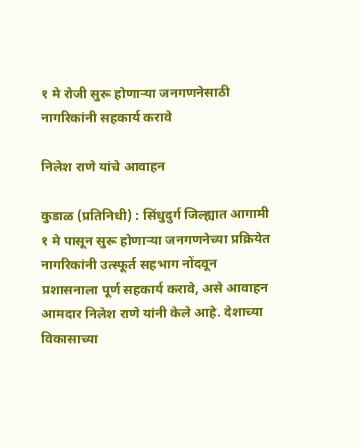१ मे रोजी सुरू होणाऱ्या जनगणनेसाठी नागरिकांनी सहकार्य करावे

निलेश राणे यांचे आवाहन

कुडाळ (प्रतिनिधी) : सिंधुदुर्ग जिल्ह्यात आगामी १ मे पासून सुरू होणाऱ्या जनगणनेच्या प्रक्रियेत नागरिकांनी उत्स्फूर्त सहभाग नोंदवून प्रशासनाला पूर्ण सहकार्य करावे, असे आवाहन आमदार निलेश राणे यांनी केले आहे. देशाच्या विकासाच्या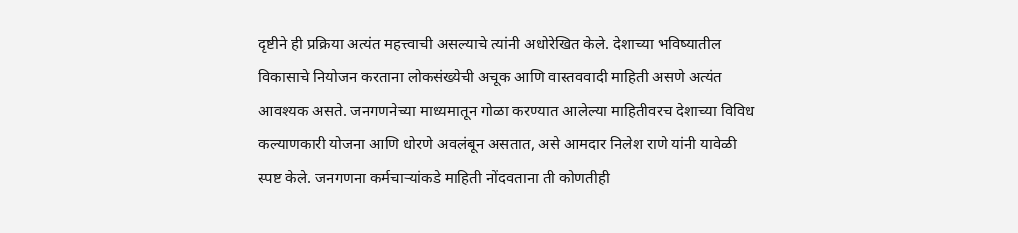दृष्टीने ही प्रक्रिया अत्यंत महत्त्वाची असल्याचे त्यांनी अधोरेखित केले. देशाच्या भविष्यातील विकासाचे नियोजन करताना लोकसंख्येची अचूक आणि वास्तववादी माहिती असणे अत्यंत आवश्यक असते. जनगणनेच्या माध्यमातून गोळा करण्यात आलेल्या माहितीवरच देशाच्या विविध कल्याणकारी योजना आणि धोरणे अवलंबून असतात, असे आमदार निलेश राणे यांनी यावेळी स्पष्ट केले. जनगणना कर्मचाऱ्यांकडे माहिती नोंदवताना ती कोणतीही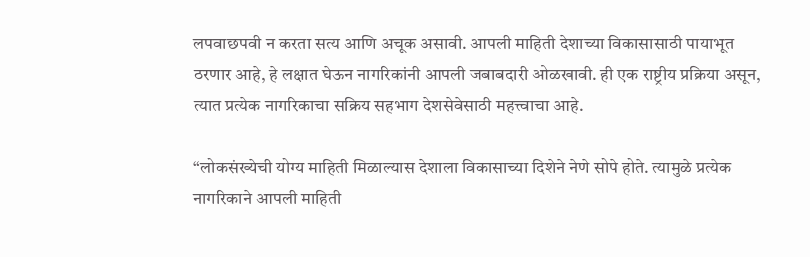लपवाछपवी न करता सत्य आणि अचूक असावी. आपली माहिती देशाच्या विकासासाठी पायाभूत ठरणार आहे, हे लक्षात घेऊन नागरिकांनी आपली जबाबदारी ओळखावी. ही एक राष्ट्रीय प्रक्रिया असून, त्यात प्रत्येक नागरिकाचा सक्रिय सहभाग देशसेवेसाठी महत्त्वाचा आहे.

“लोकसंख्येची योग्य माहिती मिळाल्यास देशाला विकासाच्या दिशेने नेणे सोपे होते. त्यामुळे प्रत्येक नागरिकाने आपली माहिती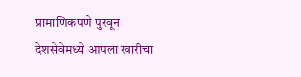प्रामाणिकपणे पुरवून देशसेवेमध्ये आपला खारीचा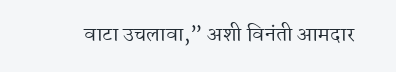वाटा उचलावा,” अशी विनंती आमदार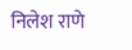निलेश राणे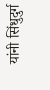यांनी सिंधुदुर्ग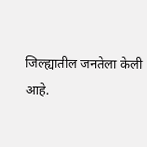जिल्ह्यातील जनतेला केली आहे.